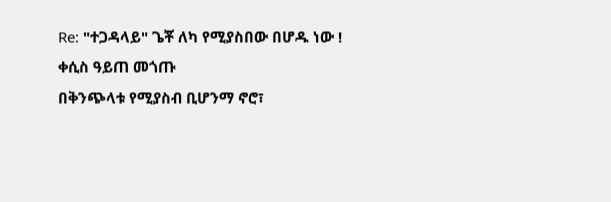Re: "ተጋዳላይ" ጌቾ ለካ የሚያስበው በሆዱ ነው !
ቀሲስ ዓይጠ መጎጡ
በቅንጭላቱ የሚያስብ ቢሆንማ ኖሮ፣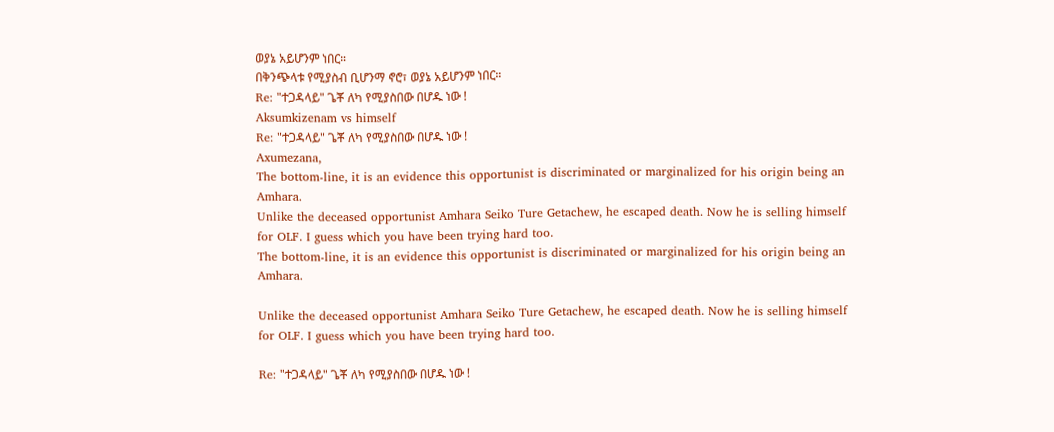ወያኔ አይሆንም ነበር።
በቅንጭላቱ የሚያስብ ቢሆንማ ኖሮ፣ ወያኔ አይሆንም ነበር።
Re: "ተጋዳላይ" ጌቾ ለካ የሚያስበው በሆዱ ነው !
Aksumkizenam vs himself
Re: "ተጋዳላይ" ጌቾ ለካ የሚያስበው በሆዱ ነው !
Axumezana,
The bottom-line, it is an evidence this opportunist is discriminated or marginalized for his origin being an Amhara.
Unlike the deceased opportunist Amhara Seiko Ture Getachew, he escaped death. Now he is selling himself for OLF. I guess which you have been trying hard too.
The bottom-line, it is an evidence this opportunist is discriminated or marginalized for his origin being an Amhara.

Unlike the deceased opportunist Amhara Seiko Ture Getachew, he escaped death. Now he is selling himself for OLF. I guess which you have been trying hard too.

Re: "ተጋዳላይ" ጌቾ ለካ የሚያስበው በሆዱ ነው !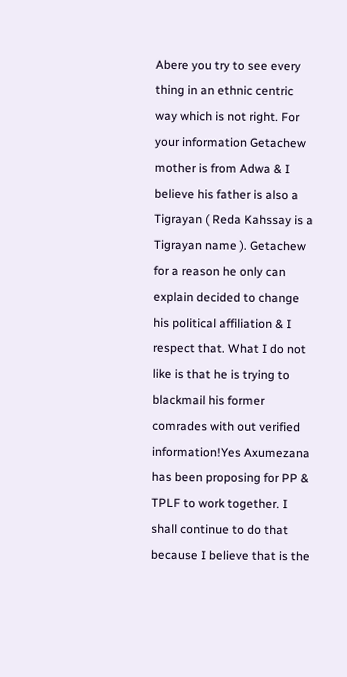Abere you try to see every thing in an ethnic centric way which is not right. For your information Getachew mother is from Adwa & I believe his father is also a Tigrayan ( Reda Kahssay is a Tigrayan name ). Getachew for a reason he only can explain decided to change his political affiliation & I respect that. What I do not like is that he is trying to blackmail his former comrades with out verified information!Yes Axumezana has been proposing for PP & TPLF to work together. I shall continue to do that because I believe that is the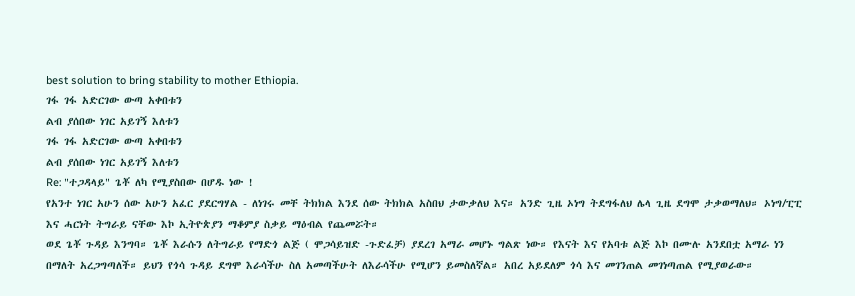best solution to bring stability to mother Ethiopia.
ገፋ ገፋ አድርገው ውጣ አቀበቱን
ልብ ያሰበው ነገር አይገኝ እለቱን
ገፋ ገፋ አድርገው ውጣ አቀበቱን
ልብ ያሰበው ነገር አይገኝ እለቱን
Re: "ተጋዳላይ" ጌቾ ለካ የሚያስበው በሆዱ ነው !
የአንተ ነገር አሁን ሰው አሁን አፈር ያደርግሃል - ለነገሩ መቸ ትክክል እንደ ሰው ትክክል አስበህ ታውቃለህ እና። አንድ ጊዜ ኦነግ ትደግፋለህ ሌላ ጊዜ ደግሞ ታቃወማለህ። ኦነግ/ፒፒ እና ሓርነት ትግራይ ናቸው እኮ ኢትዮጵያን ማቆምያ ስቃይ ማዕብል የጨመሯት።
ወደ ጌቾ ጉዳይ እንግባ። ጌቾ እራሱን ለትግራይ የማድጎ ልጅ ( ሞጋሳይዝድ -ጉድፈቻ) ያደረገ አማራ መሆኑ ግልጽ ነው። የእናት እና የአባቱ ልጅ እኮ በሙሉ አንደበቷ አማራ ነን በማለት አረጋግጣለች። ይህን የጎሳ ጉዳይ ደግሞ እራሳችሁ ስለ አመጣችሁት ለእራሳችሁ የሚሆን ይመስለኛል። አበረ አይደለም ጎሳ እና መገንጠል መገነጣጠል የሚያወራው።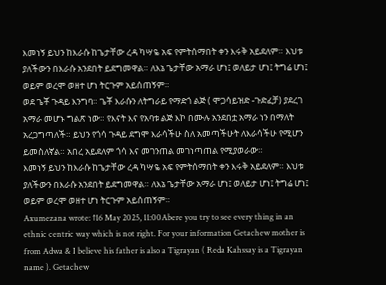እመነኝ ይህን ከእራሱ ከጌታቸው ረዳ ካሣዬ አፍ የምትሰማበት ቀን እሩቅ አይደለም። እህቱ ያለችውን በእራሱ አንደበት ይደግመዋል። ለእኔ ጌታቸው አማራ ሆነ፤ ወለይታ ሆነ፤ ትግሬ ሆነ፤ ወይም ወረሞ ወዘተ ሆነ ትርጉም አይሰጠኝም።
ወደ ጌቾ ጉዳይ እንግባ። ጌቾ እራሱን ለትግራይ የማድጎ ልጅ ( ሞጋሳይዝድ -ጉድፈቻ) ያደረገ አማራ መሆኑ ግልጽ ነው። የእናት እና የአባቱ ልጅ እኮ በሙሉ አንደበቷ አማራ ነን በማለት አረጋግጣለች። ይህን የጎሳ ጉዳይ ደግሞ እራሳችሁ ስለ አመጣችሁት ለእራሳችሁ የሚሆን ይመስለኛል። አበረ አይደለም ጎሳ እና መገንጠል መገነጣጠል የሚያወራው።
እመነኝ ይህን ከእራሱ ከጌታቸው ረዳ ካሣዬ አፍ የምትሰማበት ቀን እሩቅ አይደለም። እህቱ ያለችውን በእራሱ አንደበት ይደግመዋል። ለእኔ ጌታቸው አማራ ሆነ፤ ወለይታ ሆነ፤ ትግሬ ሆነ፤ ወይም ወረሞ ወዘተ ሆነ ትርጉም አይሰጠኝም።
Axumezana wrote: ↑16 May 2025, 11:00Abere you try to see every thing in an ethnic centric way which is not right. For your information Getachew mother is from Adwa & I believe his father is also a Tigrayan ( Reda Kahssay is a Tigrayan name ). Getachew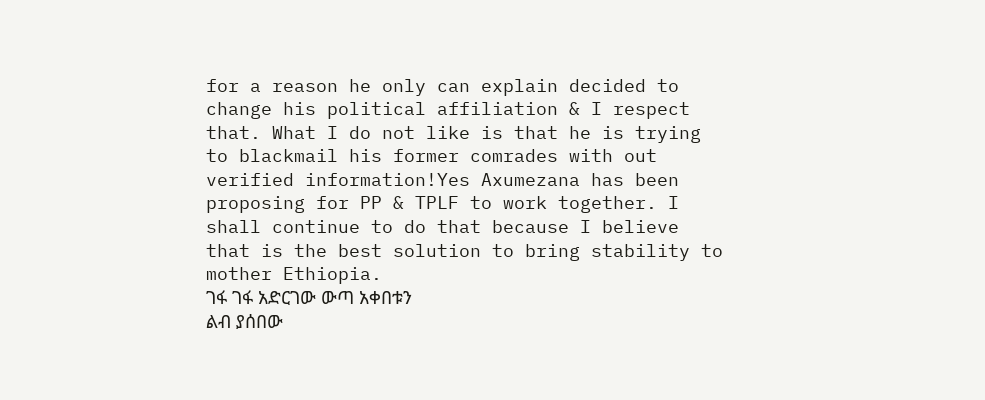for a reason he only can explain decided to change his political affiliation & I respect that. What I do not like is that he is trying to blackmail his former comrades with out verified information!Yes Axumezana has been proposing for PP & TPLF to work together. I shall continue to do that because I believe that is the best solution to bring stability to mother Ethiopia.
ገፋ ገፋ አድርገው ውጣ አቀበቱን
ልብ ያሰበው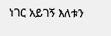ነገር አይገኝ እለቱን